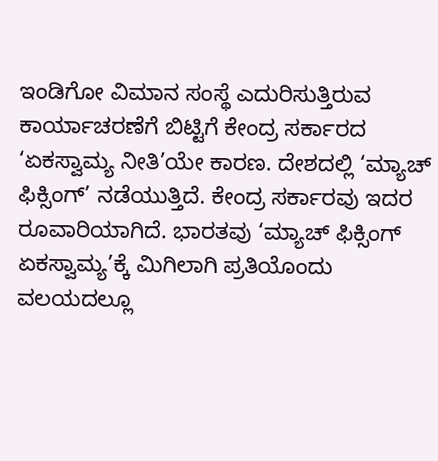ಇಂಡಿಗೋ ವಿಮಾನ ಸಂಸ್ಥೆ ಎದುರಿಸುತ್ತಿರುವ ಕಾರ್ಯಾಚರಣೆಗೆ ಬಿಟ್ಟಿಗೆ ಕೇಂದ್ರ ಸರ್ಕಾರದ ‘ಏಕಸ್ವಾಮ್ಯ ನೀತಿ’ಯೇ ಕಾರಣ. ದೇಶದಲ್ಲಿ ‘ಮ್ಯಾಚ್ ಫಿಕ್ಸಿಂಗ್’ ನಡೆಯುತ್ತಿದೆ. ಕೇಂದ್ರ ಸರ್ಕಾರವು ಇದರ ರೂವಾರಿಯಾಗಿದೆ. ಭಾರತವು ‘ಮ್ಯಾಚ್ ಫಿಕ್ಸಿಂಗ್ ಏಕಸ್ವಾಮ್ಯ’ಕ್ಕೆ ಮಿಗಿಲಾಗಿ ಪ್ರತಿಯೊಂದು ವಲಯದಲ್ಲೂ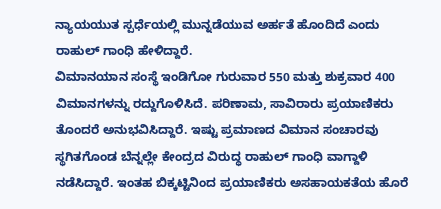ನ್ಯಾಯಯುತ ಸ್ಪರ್ಧೆಯಲ್ಲಿ ಮುನ್ನಡೆಯುವ ಅರ್ಹತೆ ಹೊಂದಿದೆ ಎಂದು ರಾಹುಲ್ ಗಾಂಧಿ ಹೇಳಿದ್ದಾರೆ.
ವಿಮಾನಯಾನ ಸಂಸ್ಥೆ ಇಂಡಿಗೋ ಗುರುವಾರ 550 ಮತ್ತು ಶುಕ್ರವಾರ 400 ವಿಮಾನಗಳನ್ನು ರದ್ದುಗೊಳಿಸಿದೆ. ಪರಿಣಾಮ, ಸಾವಿರಾರು ಪ್ರಯಾಣಿಕರು ತೊಂದರೆ ಅನುಭವಿಸಿದ್ದಾರೆ. ಇಷ್ಟು ಪ್ರಮಾಣದ ವಿಮಾನ ಸಂಚಾರವು ಸ್ಥಗಿತಗೊಂಡ ಬೆನ್ನಲ್ಲೇ ಕೇಂದ್ರದ ವಿರುದ್ಧ ರಾಹುಲ್ ಗಾಂಧಿ ವಾಗ್ದಾಳಿ ನಡೆಸಿದ್ದಾರೆ. ಇಂತಹ ಬಿಕ್ಕಟ್ಟಿನಿಂದ ಪ್ರಯಾಣಿಕರು ಅಸಹಾಯಕತೆಯ ಹೊರೆ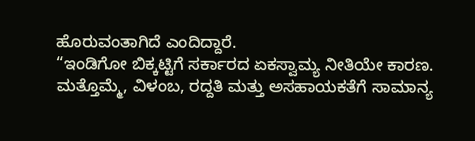ಹೊರುವಂತಾಗಿದೆ ಎಂದಿದ್ದಾರೆ.
“ಇಂಡಿಗೋ ಬಿಕ್ಕಟ್ಟಿಗೆ ಸರ್ಕಾರದ ಏಕಸ್ವಾಮ್ಯ ನೀತಿಯೇ ಕಾರಣ. ಮತ್ತೊಮ್ಮೆ, ವಿಳಂಬ, ರದ್ದತಿ ಮತ್ತು ಅಸಹಾಯಕತೆಗೆ ಸಾಮಾನ್ಯ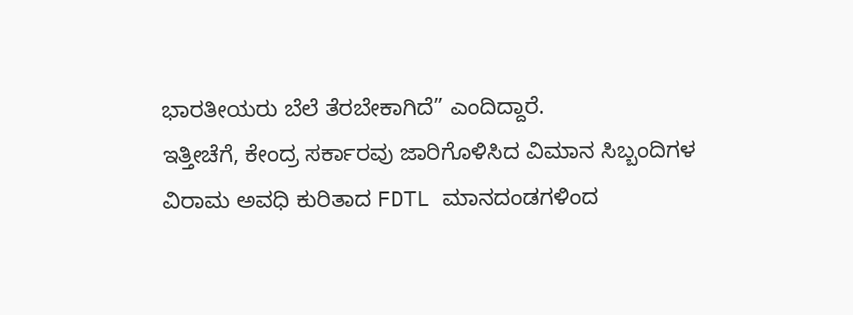ಭಾರತೀಯರು ಬೆಲೆ ತೆರಬೇಕಾಗಿದೆ” ಎಂದಿದ್ದಾರೆ.
ಇತ್ತೀಚೆಗೆ, ಕೇಂದ್ರ ಸರ್ಕಾರವು ಜಾರಿಗೊಳಿಸಿದ ವಿಮಾನ ಸಿಬ್ಬಂದಿಗಳ ವಿರಾಮ ಅವಧಿ ಕುರಿತಾದ FDTL ಮಾನದಂಡಗಳಿಂದ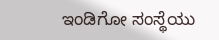ಇಂಡಿಗೋ ಸಂಸ್ಥೆಯು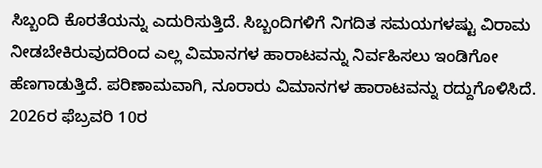ಸಿಬ್ಬಂದಿ ಕೊರತೆಯನ್ನು ಎದುರಿಸುತ್ತಿದೆ. ಸಿಬ್ಬಂದಿಗಳಿಗೆ ನಿಗದಿತ ಸಮಯಗಳಷ್ಟು ವಿರಾಮ ನೀಡಬೇಕಿರುವುದರಿಂದ ಎಲ್ಲ ವಿಮಾನಗಳ ಹಾರಾಟವನ್ನು ನಿರ್ವಹಿಸಲು ಇಂಡಿಗೋ ಹೆಣಗಾಡುತ್ತಿದೆ. ಪರಿಣಾಮವಾಗಿ, ನೂರಾರು ವಿಮಾನಗಳ ಹಾರಾಟವನ್ನು ರದ್ದುಗೊಳಿಸಿದೆ.
2026ರ ಫೆಬ್ರವರಿ 10ರ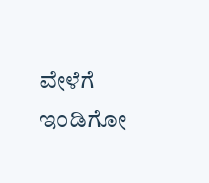ವೇಳೆಗೆ ಇಂಡಿಗೋ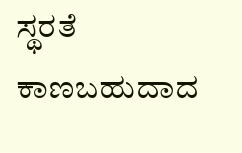ಸ್ಥರತೆ ಕಾಣಬಹುದಾದ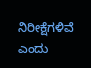ನಿರೀಕ್ಷೆಗಳಿವೆ ಎಂದು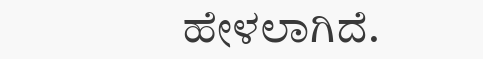ಹೇಳಲಾಗಿದೆ.